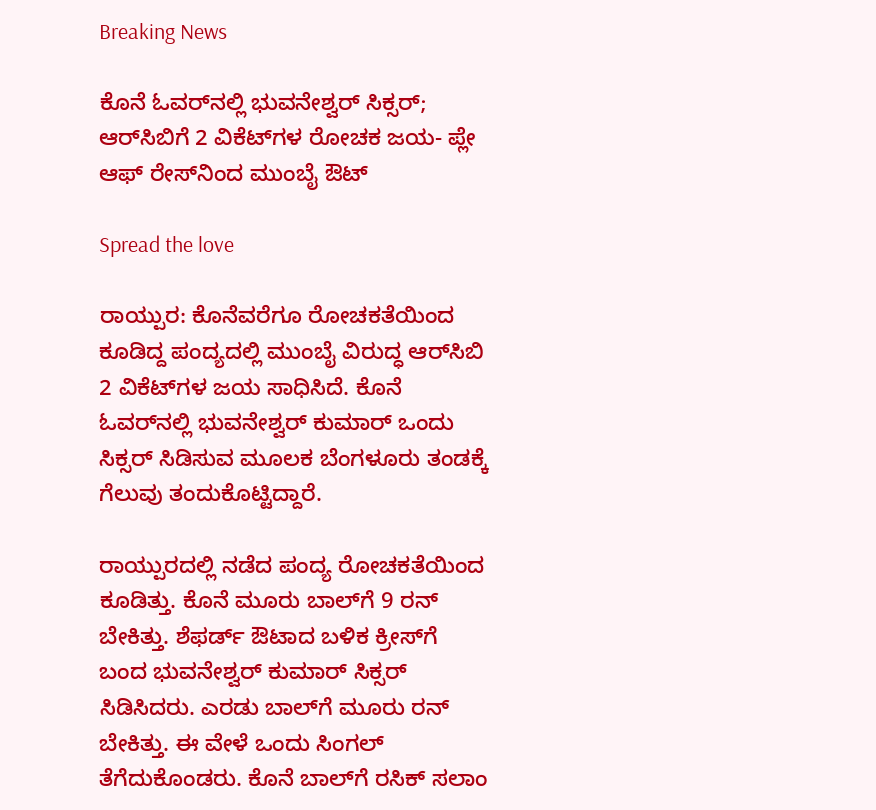Breaking News

ಕೊನೆ ಓವರ್‌ನಲ್ಲಿ ಭುವನೇಶ್ವರ್‌ ಸಿಕ್ಸರ್‌; ಆರ್‌ಸಿಬಿಗೆ 2 ವಿಕೆಟ್‌ಗಳ ರೋಚಕ ಜಯ- ಪ್ಲೇ ಆಫ್‌ ರೇಸ್‌ನಿಂದ ಮುಂಬೈ ಔಟ್‌

Spread the love

ರಾಯ್ಪುರ: ಕೊನೆವರೆಗೂ ರೋಚಕತೆಯಿಂದ ಕೂಡಿದ್ದ ಪಂದ್ಯದಲ್ಲಿ ಮುಂಬೈ ವಿರುದ್ಧ ಆರ್‌ಸಿಬಿ 2 ವಿಕೆಟ್‌ಗಳ ಜಯ ಸಾಧಿಸಿದೆ. ಕೊನೆ ಓವರ್‌ನಲ್ಲಿ ಭುವನೇಶ್ವರ್‌ ಕುಮಾರ್‌ ಒಂದು ಸಿಕ್ಸರ್‌ ಸಿಡಿಸುವ ಮೂಲಕ ಬೆಂಗಳೂರು ತಂಡಕ್ಕೆ ಗೆಲುವು ತಂದುಕೊಟ್ಟಿದ್ದಾರೆ.

ರಾಯ್ಪುರದಲ್ಲಿ ನಡೆದ ಪಂದ್ಯ ರೋಚಕತೆಯಿಂದ ಕೂಡಿತ್ತು. ಕೊನೆ ಮೂರು ಬಾಲ್‌ಗೆ 9 ರನ್‌ ಬೇಕಿತ್ತು. ಶೆಫರ್ಡ್‌ ಔಟಾದ ಬಳಿಕ ಕ್ರೀಸ್‌ಗೆ ಬಂದ ಭುವನೇಶ್ವರ್‌ ಕುಮಾರ್‌ ಸಿಕ್ಸರ್‌ ಸಿಡಿಸಿದರು. ಎರಡು ಬಾಲ್‌ಗೆ ಮೂರು ರನ್‌ ಬೇಕಿತ್ತು. ಈ ವೇಳೆ ಒಂದು ಸಿಂಗಲ್‌ ತೆಗೆದುಕೊಂಡರು. ಕೊನೆ ಬಾಲ್‌ಗೆ ರಸಿಕ್ ಸಲಾಂ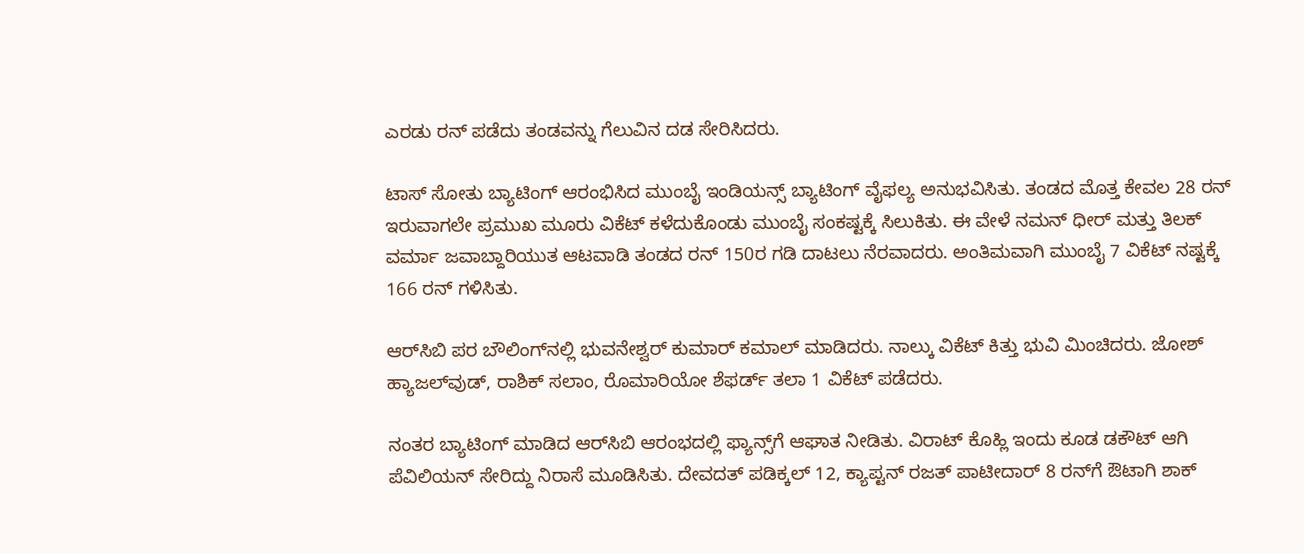ಎರಡು ರನ್‌ ಪಡೆದು ತಂಡವನ್ನು ಗೆಲುವಿನ ದಡ ಸೇರಿಸಿದರು.

ಟಾಸ್‌ ಸೋತು ಬ್ಯಾಟಿಂಗ್‌ ಆರಂಭಿಸಿದ ಮುಂಬೈ ಇಂಡಿಯನ್ಸ್‌ ಬ್ಯಾಟಿಂಗ್‌ ವೈಫಲ್ಯ ಅನುಭವಿಸಿತು. ತಂಡದ ಮೊತ್ತ ಕೇವಲ 28 ರನ್‌ ಇರುವಾಗಲೇ ಪ್ರಮುಖ ಮೂರು ವಿಕೆಟ್‌ ಕಳೆದುಕೊಂಡು ಮುಂಬೈ ಸಂಕಷ್ಟಕ್ಕೆ ಸಿಲುಕಿತು. ಈ ವೇಳೆ ನಮನ್‌ ಧೀರ್‌ ಮತ್ತು ತಿಲಕ್‌ ವರ್ಮಾ ಜವಾಬ್ದಾರಿಯುತ ಆಟವಾಡಿ ತಂಡದ ರನ್ 150ರ ಗಡಿ ದಾಟಲು‌ ನೆರವಾದರು. ಅಂತಿಮವಾಗಿ ಮುಂಬೈ 7 ವಿಕೆಟ್‌ ನಷ್ಟಕ್ಕೆ 166 ರನ್‌ ಗಳಿಸಿತು.

ಆರ್‌ಸಿಬಿ ಪರ ಬೌಲಿಂಗ್‌ನಲ್ಲಿ ಭುವನೇಶ್ವರ್‌ ಕುಮಾರ್‌ ಕಮಾಲ್‌ ಮಾಡಿದರು. ನಾಲ್ಕು ವಿಕೆಟ್‌ ಕಿತ್ತು ಭುವಿ ಮಿಂಚಿದರು. ಜೋಶ್‌ ಹ್ಯಾಜಲ್‌ವುಡ್‌, ರಾಶಿಕ್‌ ಸಲಾಂ, ರೊಮಾರಿಯೋ ಶೆಫರ್ಡ್‌ ತಲಾ 1 ವಿಕೆಟ್‌ ಪಡೆದರು.

ನಂತರ ಬ್ಯಾಟಿಂಗ್‌ ಮಾಡಿದ ಆರ್‌ಸಿಬಿ ಆರಂಭದಲ್ಲಿ ಫ್ಯಾನ್ಸ್‌ಗೆ ಆಘಾತ ನೀಡಿತು. ವಿರಾಟ್‌ ಕೊಹ್ಲಿ ಇಂದು ಕೂಡ ಡಕೌಟ್‌ ಆಗಿ ಪೆವಿಲಿಯನ್‌ ಸೇರಿದ್ದು ನಿರಾಸೆ ಮೂಡಿಸಿತು. ದೇವದತ್‌ ಪಡಿಕ್ಕಲ್‌ 12, ಕ್ಯಾಪ್ಟನ್‌ ರಜತ್‌ ಪಾಟೀದಾರ್‌ 8 ರನ್‌ಗೆ ಔಟಾಗಿ ಶಾಕ್‌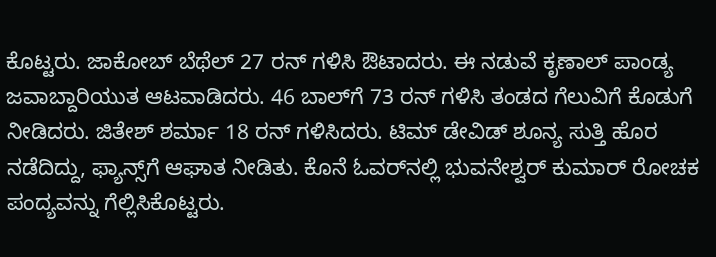ಕೊಟ್ಟರು. ಜಾಕೋಬ್ ಬೆಥೆಲ್ 27 ರನ್‌ ಗಳಿಸಿ ಔಟಾದರು. ಈ ನಡುವೆ ಕೃಣಾಲ್‌ ಪಾಂಡ್ಯ ಜವಾಬ್ದಾರಿಯುತ ಆಟವಾಡಿದರು. 46 ಬಾಲ್‌ಗೆ 73 ರನ್‌ ಗಳಿಸಿ ತಂಡದ ಗೆಲುವಿಗೆ ಕೊಡುಗೆ ನೀಡಿದರು. ಜಿತೇಶ್‌ ಶರ್ಮಾ 18 ರನ್‌ ಗಳಿಸಿದರು. ಟಿಮ್‌ ಡೇವಿಡ್‌ ಶೂನ್ಯ ಸುತ್ತಿ ಹೊರ ನಡೆದಿದ್ದು, ಫ್ಯಾನ್ಸ್‌ಗೆ ಆಘಾತ ನೀಡಿತು. ಕೊನೆ ಓವರ್‌ನಲ್ಲಿ ಭುವನೇಶ್ವರ್‌ ಕುಮಾರ್‌ ರೋಚಕ ಪಂದ್ಯವನ್ನು ಗೆಲ್ಲಿಸಿಕೊಟ್ಟರು.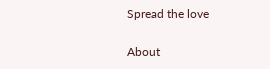Spread the love

About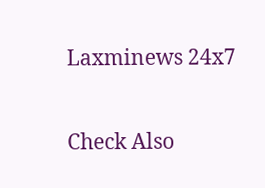Laxminews 24x7

Check Also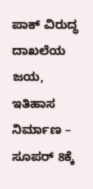ಪಾಕ್‌ ವಿರುದ್ಧ ದಾಖಲೆಯ ಜಯ, ಇತಿಹಾಸ ನಿರ್ಮಾಣ – ಸೂಪರ್‌ 8ಕ್ಕೆ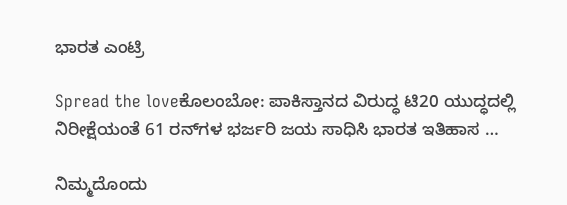ಭಾರತ ಎಂಟ್ರಿ

Spread the loveಕೊಲಂಬೋ: ಪಾಕಿಸ್ತಾನದ ವಿರುದ್ಧ ಟಿ20 ಯುದ್ಧದಲ್ಲಿ ನಿರೀಕ್ಷೆಯಂತೆ 61 ರನ್‌ಗಳ ಭರ್ಜರಿ ಜಯ ಸಾಧಿಸಿ ಭಾರತ ಇತಿಹಾಸ …

ನಿಮ್ಮದೊಂದು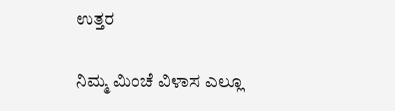ಉತ್ತರ

ನಿಮ್ಮ ಮಿಂಚೆ ವಿಳಾಸ ಎಲ್ಲೂ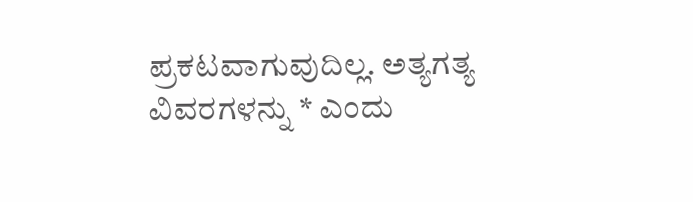ಪ್ರಕಟವಾಗುವುದಿಲ್ಲ. ಅತ್ಯಗತ್ಯ ವಿವರಗಳನ್ನು * ಎಂದು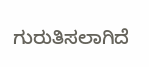ಗುರುತಿಸಲಾಗಿದೆ